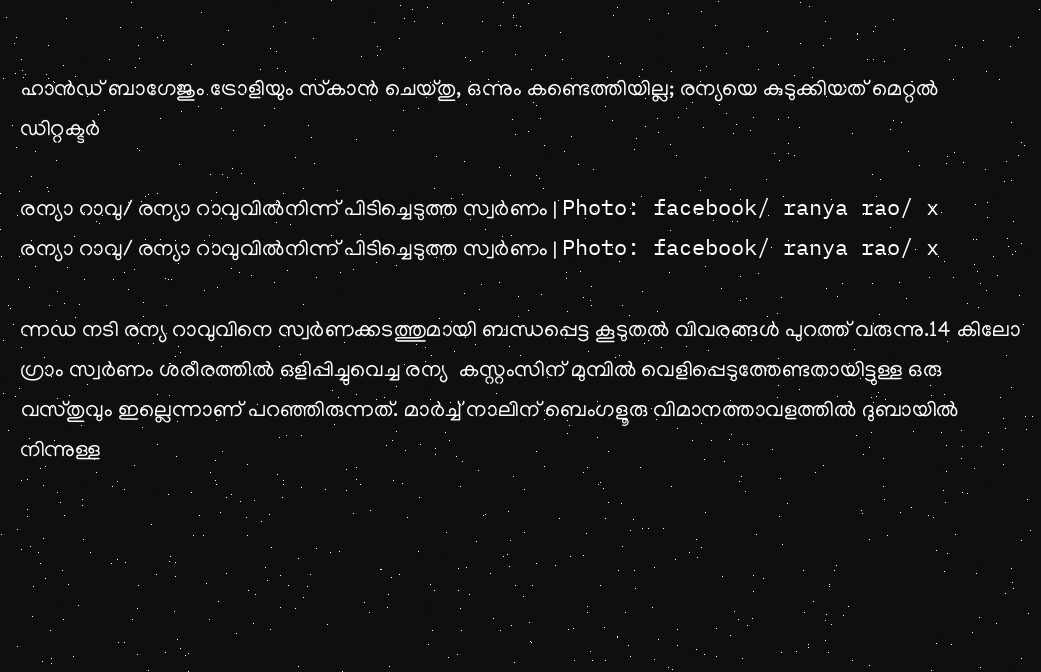ഹാൻഡ് ബാഗേജും ട്രോളിയും സ്‌കാൻ ചെയ്തു, ഒന്നും കണ്ടെത്തിയില്ല; രന്യയെ കുടുക്കിയത് മെറ്റൽ ഡിറ്റക്ടർ

രന്യാ റാവു/ രന്യാ റാവുവില്‍നിന്ന് പിടിച്ചെടുത്ത സ്വര്‍ണം | Photo: facebook/ ranya rao/ x
രന്യാ റാവു/ രന്യാ റാവുവില്‍നിന്ന് പിടിച്ചെടുത്ത സ്വര്‍ണം | Photo: facebook/ ranya rao/ x

ന്നഡ നടി രന്യ റാവുവിനെ സ്വര്‍ണക്കടത്തുമായി ബന്ധപ്പെട്ട കൂടുതല്‍ വിവരങ്ങള്‍ പുറത്ത് വരുന്നു.14 കിലോ ഗ്രാം സ്വര്‍ണം ശരീരത്തില്‍ ഒളിപ്പിച്ചുവെച്ച രന്യ  കസ്റ്റംസിന് മുമ്പില്‍ വെളിപ്പെടുത്തേണ്ടതായിട്ടുള്ള ഒരു വസ്തുവും ഇല്ലെന്നാണ് പറഞ്ഞിരുന്നത്. മാര്‍ച്ച് നാലിന് ബെംഗളൂരു വിമാനത്താവളത്തില്‍ ദുബായില്‍ നിന്നുള്ള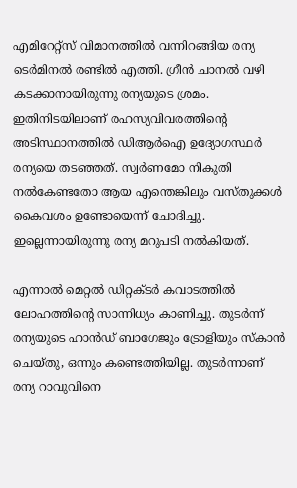എമിറേറ്റ്‌സ് വിമാനത്തില്‍ വന്നിറങ്ങിയ രന്യ ടെര്‍മിനല്‍ രണ്ടില്‍ എത്തി. ഗ്രീന്‍ ചാനല്‍ വഴി കടക്കാനായിരുന്നു രന്യയുടെ ശ്രമം. ഇതിനിടയിലാണ് രഹസ്യവിവരത്തിന്റെ അടിസ്ഥാനത്തില്‍ ഡിആര്‍ഐ ഉദ്യോഗസ്ഥര്‍ രന്യയെ തടഞ്ഞത്. സ്വര്‍ണമോ നികുതി നല്‍കേണ്ടതോ ആയ എന്തെങ്കിലും വസ്തുക്കൾ കൈവശം ഉണ്ടോയെന്ന് ചോദിച്ചു. ഇല്ലെന്നായിരുന്നു രന്യ മറുപടി നല്‍കിയത്.

എന്നാല്‍ മെറ്റല്‍ ഡിറ്റക്ടര്‍ കവാടത്തില്‍ ലോഹത്തിന്റെ സാന്നിധ്യം കാണിച്ചു. തുടര്‍ന്ന് രന്യയുടെ ഹാന്‍ഡ് ബാഗേജും ട്രോളിയും സ്‌കാന്‍ ചെയ്തു, ഒന്നും കണ്ടെത്തിയില്ല. തുടര്‍ന്നാണ് രന്യ റാവുവിനെ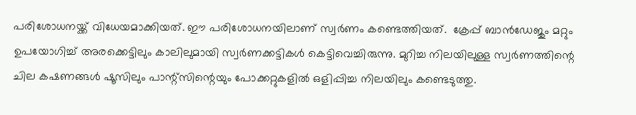പരിശോധനയ്ക്ക് വിധേയമാക്കിയത്. ഈ പരിശോധനയിലാണ് സ്വര്‍ണം കണ്ടെത്തിയത്.  ക്രേപ്പ് ബാന്‍ഡേജും മറ്റും ഉപയോഗിച്ച് അരക്കെട്ടിലും കാലിലുമായി സ്വര്‍ണക്കട്ടികള്‍ കെട്ടിവെച്ചിരുന്നു. മുറിച്ച നിലയിലുള്ള സ്വര്‍ണത്തിന്റെ ചില കഷണങ്ങള്‍ ഷൂസിലും പാന്റ്സിന്റെയും പോക്കറ്റുകളില്‍ ഒളിപ്പിച്ച നിലയിലും കണ്ടെടുത്തു.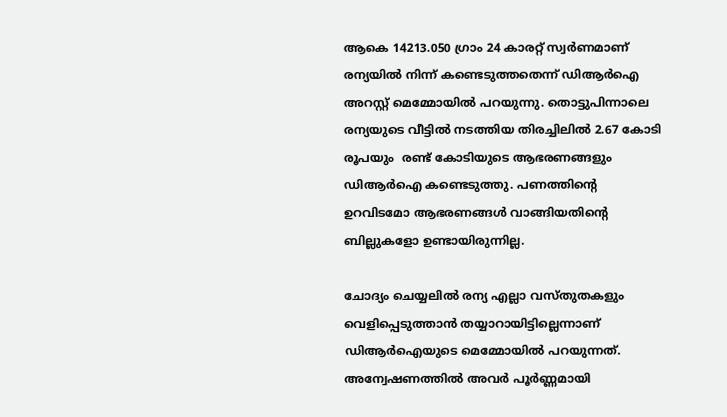ആകെ 14213.050 ഗ്രാം 24 കാരറ്റ് സ്വര്‍ണമാണ് രന്യയില്‍ നിന്ന് കണ്ടെടുത്തതെന്ന് ഡിആര്‍ഐ അറസ്റ്റ് മെമ്മോയില്‍ പറയുന്നു. തൊട്ടുപിന്നാലെ രന്യയുടെ വീട്ടില്‍ നടത്തിയ തിരച്ചിലില്‍ 2.67 കോടി രൂപയും  രണ്ട് കോടിയുടെ ആഭരണങ്ങളും ഡിആര്‍ഐ കണ്ടെടുത്തു. പണത്തിന്റെ ഉറവിടമോ ആഭരണങ്ങള്‍ വാങ്ങിയതിന്റെ ബില്ലുകളോ ഉണ്ടായിരുന്നില്ല.

ചോദ്യം ചെയ്യലില്‍ രന്യ എല്ലാ വസ്തുതകളും വെളിപ്പെടുത്താന്‍ തയ്യാറായിട്ടില്ലെന്നാണ് ഡിആര്‍ഐയുടെ മെമ്മോയില്‍ പറയുന്നത്. അന്വേഷണത്തില്‍ അവര്‍ പൂര്‍ണ്ണമായി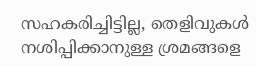സഹകരിച്ചിട്ടില്ല, തെളിവുകള്‍ നശിപ്പിക്കാനുള്ള ശ്രമങ്ങളെ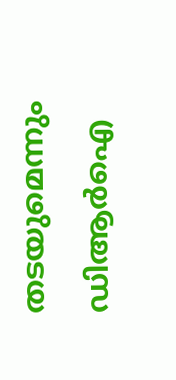തടയുമെന്നും ഡിആര്‍ഐ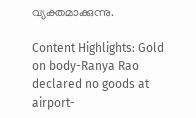വ്യക്തമാക്കുന്നു.

Content Highlights: Gold on body-Ranya Rao declared no goods at airport-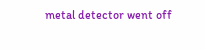metal detector went off